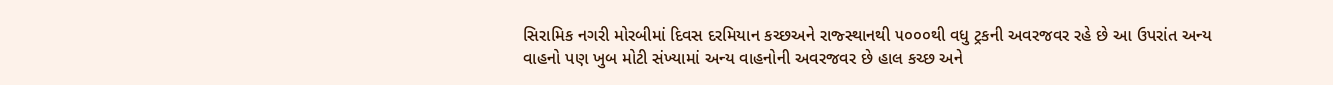સિરામિક નગરી મોરબીમાં દિવસ દરમિયાન કચ્છઅને રાજ્સ્થાનથી ૫૦૦૦થી વધુ ટ્રકની અવરજવર રહે છે આ ઉપરાંત અન્ય વાહનો પણ ખુબ મોટી સંખ્યામાં અન્ય વાહનોની અવરજવર છે હાલ કચ્છ અને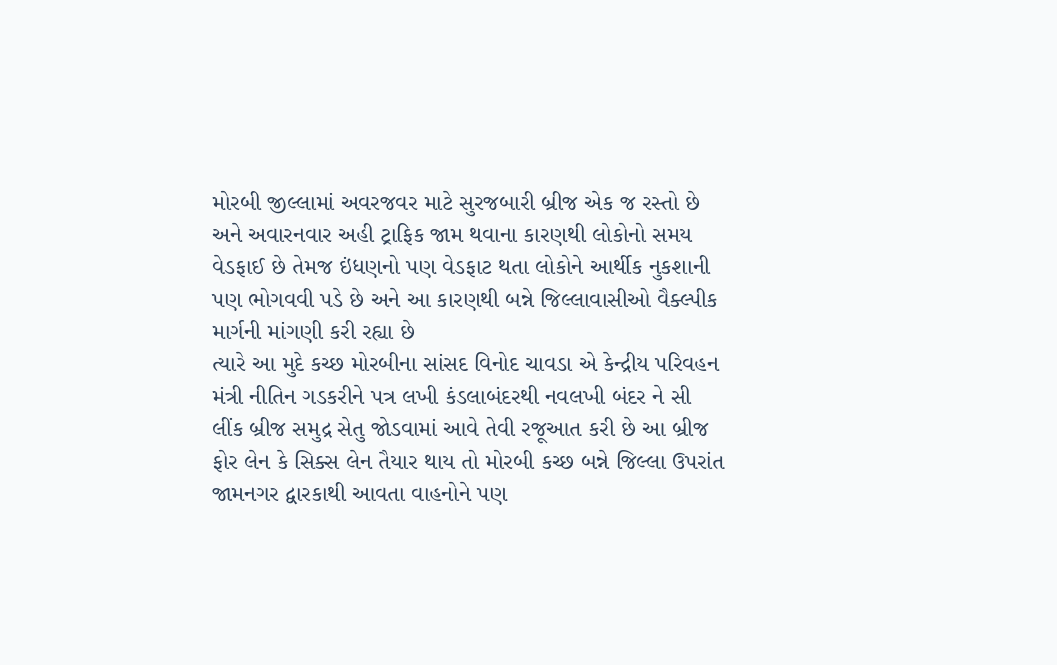મોરબી જીલ્લામાં અવરજવર માટે સુરજબારી બ્રીજ એક જ રસ્તો છે અને અવારનવાર અહી ટ્રાફિક જામ થવાના કારણથી લોકોનો સમય વેડફાઈ છે તેમજ ઇંધણનો પણ વેડફાટ થતા લોકોને આર્થીક નુકશાની પણ ભોગવવી પડે છે અને આ કારણથી બન્ને જિલ્લાવાસીઓ વૈક્લ્પીક માર્ગની માંગણી કરી રહ્યા છે
ત્યારે આ મુદે કચ્છ મોરબીના સાંસદ વિનોદ ચાવડા એ કેન્દ્રીય પરિવહન મંત્રી નીતિન ગડકરીને પત્ર લખી કંડલાબંદરથી નવલખી બંદર ને સી લીંક બ્રીજ સમુદ્ર સેતુ જોડવામાં આવે તેવી રજૂઆત કરી છે આ બ્રીજ ફોર લેન કે સિક્સ લેન તૈયાર થાય તો મોરબી કચ્છ બન્ને જિલ્લા ઉપરાંત જામનગર દ્વારકાથી આવતા વાહનોને પણ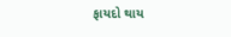ફાયદો થાય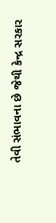તેવી સંભાવના છે જેથી કેન્દ્ર સરકાર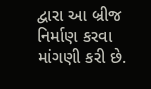દ્વારા આ બ્રીજ નિર્માણ કરવા માંગણી કરી છે.